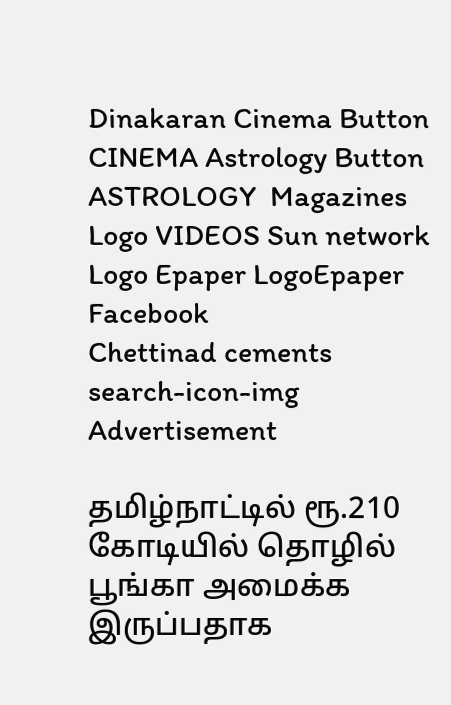Dinakaran Cinema Button CINEMA Astrology Button ASTROLOGY  Magazines Logo VIDEOS Sun network Logo Epaper LogoEpaper Facebook
Chettinad cements
search-icon-img
Advertisement

தமிழ்நாட்டில் ரூ.210 கோடியில் தொழில் பூங்கா அமைக்க இருப்பதாக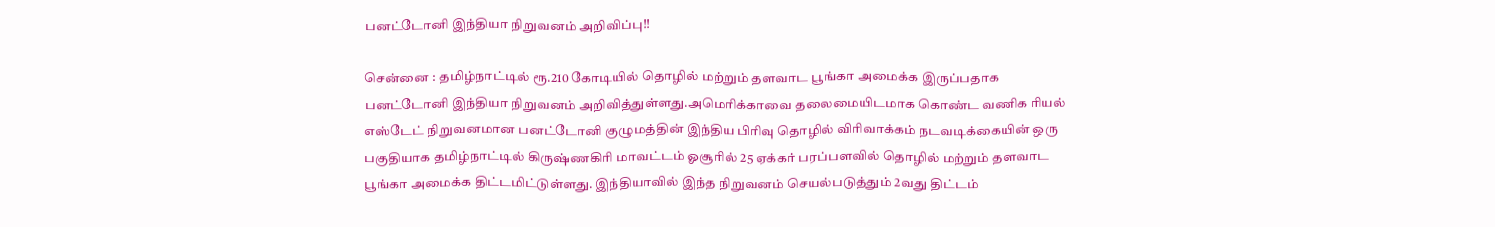பனட்டோனி இந்தியா நிறுவனம் அறிவிப்பு!!

சென்னை : தமிழ்நாட்டில் ரூ.210 கோடியில் தொழில் மற்றும் தளவாட பூங்கா அமைக்க இருப்பதாக பனட்டோனி இந்தியா நிறுவனம் அறிவித்துள்ளது.அமெரிக்காவை தலைமையிடமாக கொண்ட வணிக ரியல் எஸ்டேட் நிறுவனமான பனட்டோனி குழுமத்தின் இந்திய பிரிவு தொழில் விரிவாக்கம் நடவடிக்கையின் ஒரு பகுதியாக தமிழ்நாட்டில் கிருஷ்ணகிரி மாவட்டம் ஓசூரில் 25 ஏக்கர் பரப்பளவில் தொழில் மற்றும் தளவாட பூங்கா அமைக்க திட்டமிட்டுள்ளது. இந்தியாவில் இந்த நிறுவனம் செயல்படுத்தும் 2வது திட்டம்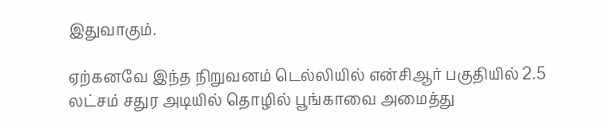இதுவாகும்.

ஏற்கனவே இந்த நிறுவனம் டெல்லியில் என்சிஆர் பகுதியில் 2.5 லட்சம் சதுர அடியில் தொழில் பூங்காவை அமைத்து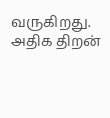வருகிறது. அதிக திறன்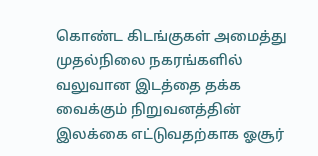கொண்ட கிடங்குகள் அமைத்து முதல்நிலை நகரங்களில் வலுவான இடத்தை தக்க வைக்கும் நிறுவனத்தின் இலக்கை எட்டுவதற்காக ஓசூர்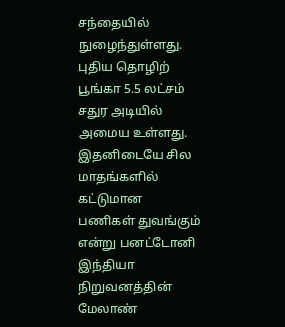சந்தையில் நுழைந்துள்ளது. புதிய தொழிற் பூங்கா 5.5 லட்சம் சதுர அடியில் அமைய உள்ளது. இதனிடையே சில மாதங்களில் கட்டுமான பணிகள் துவங்கும் என்று பனட்டோனி இந்தியா நிறுவனத்தின் மேலாண்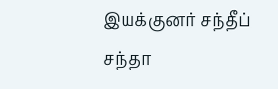இயக்குனர் சந்தீப் சந்தா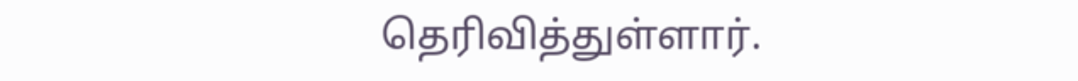தெரிவித்துள்ளார்.